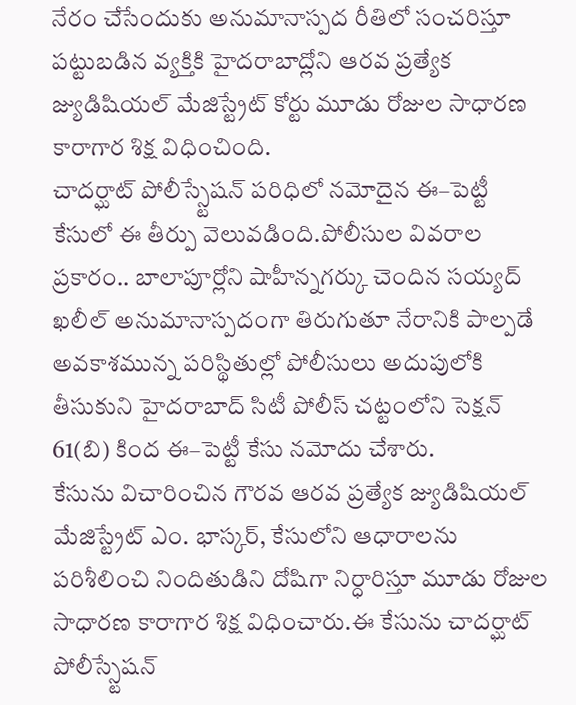నేరం చేసేందుకు అనుమానాస్పద రీతిలో సంచరిస్తూ పట్టుబడిన వ్యక్తికి హైదరాబాద్లోని ఆరవ ప్రత్యేక జ్యుడిషియల్ మేజిస్ట్రేట్ కోర్టు మూడు రోజుల సాధారణ కారాగార శిక్ష విధించింది.
చాదర్ఘాట్ పోలీస్స్టేషన్ పరిధిలో నమోదైన ఈ–పెట్టీ కేసులో ఈ తీర్పు వెలువడింది.పోలీసుల వివరాల ప్రకారం.. బాలాపూర్లోని షాహీన్నగర్కు చెందిన సయ్యద్ ఖలీల్ అనుమానాస్పదంగా తిరుగుతూ నేరానికి పాల్పడే అవకాశమున్న పరిస్థితుల్లో పోలీసులు అదుపులోకి తీసుకుని హైదరాబాద్ సిటీ పోలీస్ చట్టంలోని సెక్షన్ 61(బి) కింద ఈ–పెట్టీ కేసు నమోదు చేశారు.
కేసును విచారించిన గౌరవ ఆరవ ప్రత్యేక జ్యుడిషియల్ మేజిస్ట్రేట్ ఎం. భాస్కర్, కేసులోని ఆధారాలను పరిశీలించి నిందితుడిని దోషిగా నిర్ధారిస్తూ మూడు రోజుల సాధారణ కారాగార శిక్ష విధించారు.ఈ కేసును చాదర్ఘాట్ పోలీస్స్టేషన్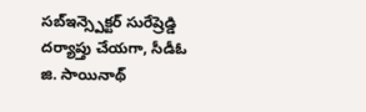సబ్ఇన్స్పెక్టర్ సురేష్రెడ్డి దర్యాప్తు చేయగా, సీడీఓ జి. సాయినాథ్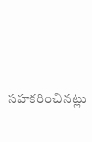సహకరించినట్లు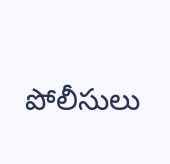పోలీసులు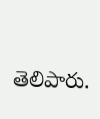తెలిపారు.